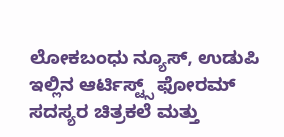ಲೋಕಬಂಧು ನ್ಯೂಸ್, ಉಡುಪಿ
ಇಲ್ಲಿನ ಆರ್ಟಿಸ್ಟ್ಸ್ ಫೋರಮ್ ಸದಸ್ಯರ ಚಿತ್ರಕಲೆ ಮತ್ತು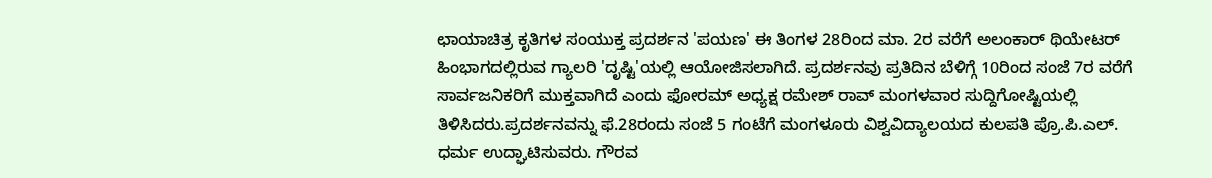ಛಾಯಾಚಿತ್ರ ಕೃತಿಗಳ ಸಂಯುಕ್ತ ಪ್ರದರ್ಶನ 'ಪಯಣ' ಈ ತಿಂಗಳ 28ರಿಂದ ಮಾ. 2ರ ವರೆಗೆ ಅಲಂಕಾರ್ ಥಿಯೇಟರ್ ಹಿಂಭಾಗದಲ್ಲಿರುವ ಗ್ಯಾಲರಿ 'ದೃಷ್ಟಿ'ಯಲ್ಲಿ ಆಯೋಜಿಸಲಾಗಿದೆ. ಪ್ರದರ್ಶನವು ಪ್ರತಿದಿನ ಬೆಳಿಗ್ಗೆ 10ರಿಂದ ಸಂಜೆ 7ರ ವರೆಗೆ ಸಾರ್ವಜನಿಕರಿಗೆ ಮುಕ್ತವಾಗಿದೆ ಎಂದು ಫೋರಮ್ ಅಧ್ಯಕ್ಷ ರಮೇಶ್ ರಾವ್ ಮಂಗಳವಾರ ಸುದ್ದಿಗೋಷ್ಟಿಯಲ್ಲಿ ತಿಳಿಸಿದರು.ಪ್ರದರ್ಶನವನ್ನು ಫೆ.28ರಂದು ಸಂಜೆ 5 ಗಂಟೆಗೆ ಮಂಗಳೂರು ವಿಶ್ವವಿದ್ಯಾಲಯದ ಕುಲಪತಿ ಪ್ರೊ.ಪಿ.ಎಲ್. ಧರ್ಮ ಉದ್ಘಾಟಿಸುವರು. ಗೌರವ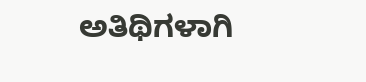ಅತಿಥಿಗಳಾಗಿ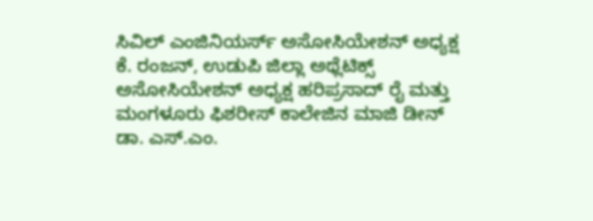ಸಿವಿಲ್ ಎಂಜಿನಿಯರ್ಸ್ ಅಸೋಸಿಯೇಶನ್ ಅಧ್ಯಕ್ಷ ಕೆ. ರಂಜನ್, ಉಡುಪಿ ಜಿಲ್ಲಾ ಅಥ್ಲೆಟಿಕ್ಸ್ ಅಸೋಸಿಯೇಶನ್ ಅಧ್ಯಕ್ಷ ಹರಿಪ್ರಸಾದ್ ರೈ ಮತ್ತು ಮಂಗಳೂರು ಫಿಶರೀಸ್ ಕಾಲೇಜಿನ ಮಾಜಿ ಡೀನ್ ಡಾ. ಎಸ್.ಎಂ.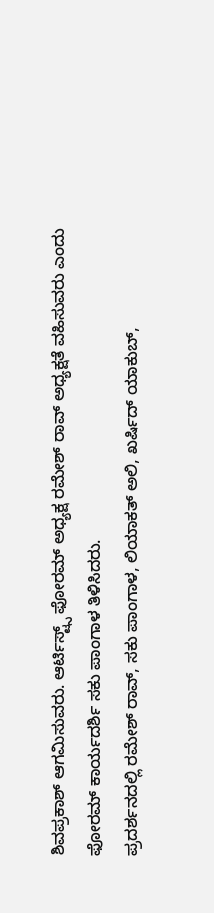ಶಿವಪ್ರಕಾಶ್ ಆಗಮಿಸುವರು. ಆರ್ಟಿಸ್ಟ್ಸ್ ಫೋರಮ್ ಅಧ್ಯಕ್ಷ ರಮೇಶ್ ರಾವ್ ಅಧ್ಯಕ್ಷತೆ ವಹಿಸುವರು ಎಂದು ಫೋರಮ್ ಕಾರ್ಯದರ್ಶಿ ಸಕು ಪಾಂಗಾಳ ತಿಳಿಸಿದರು.
ಪ್ರದರ್ಶನದಲ್ಲಿ ರಮೇಶ್ ರಾವ್, ಸಕು ಪಾಂಗಾಳ, ಲಿಯಾಕತ್ ಅಲಿ, ಖರ್ಷಿದ್ ಯಾಕುಬ್,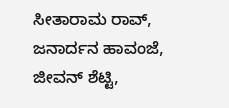ಸೀತಾರಾಮ ರಾವ್, ಜನಾರ್ದನ ಹಾವಂಜೆ, ಜೀವನ್ ಶೆಟ್ಟಿ,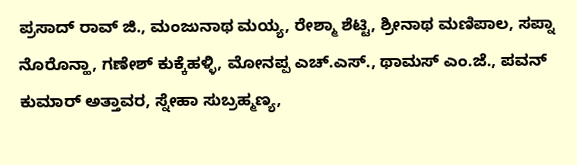ಪ್ರಸಾದ್ ರಾವ್ ಜಿ., ಮಂಜುನಾಥ ಮಯ್ಯ, ರೇಶ್ಮಾ ಶೆಟ್ಟಿ, ಶ್ರೀನಾಥ ಮಣಿಪಾಲ, ಸಪ್ನಾ ನೊರೊನ್ಹಾ, ಗಣೇಶ್ ಕುಕ್ಕೆಹಳ್ಳಿ, ಮೋನಪ್ಪ ಎಚ್.ಎಸ್., ಥಾಮಸ್ ಎಂ.ಜೆ., ಪವನ್ ಕುಮಾರ್ ಅತ್ತಾವರ, ಸ್ನೇಹಾ ಸುಬ್ರಹ್ಮಣ್ಯ,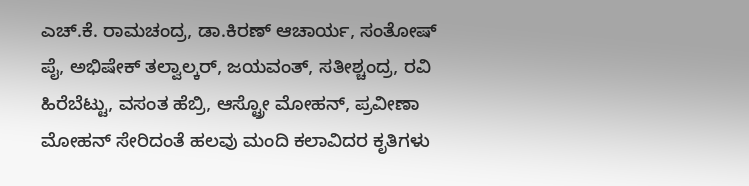ಎಚ್.ಕೆ. ರಾಮಚಂದ್ರ, ಡಾ.ಕಿರಣ್ ಆಚಾರ್ಯ, ಸಂತೋಷ್ ಪೈ, ಅಭಿಷೇಕ್ ತಲ್ವಾಲ್ಕರ್, ಜಯವಂತ್, ಸತೀಶ್ಚಂದ್ರ, ರವಿ ಹಿರೆಬೆಟ್ಟು, ವಸಂತ ಹೆಬ್ರಿ, ಆಸ್ಟ್ರೋ ಮೋಹನ್, ಪ್ರವೀಣಾ ಮೋಹನ್ ಸೇರಿದಂತೆ ಹಲವು ಮಂದಿ ಕಲಾವಿದರ ಕೃತಿಗಳು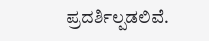ಪ್ರದರ್ಶಿಲ್ಪಡಲಿವೆ.